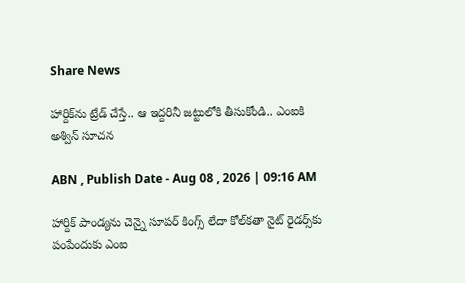Share News

హార్దిక్‌ను ట్రేడ్ చేస్తే.. ఆ ఇద్దరినీ జట్టులోకి తీసుకోండి.. ఎంఐకి అశ్విన్ సూచన

ABN , Publish Date - Aug 08 , 2026 | 09:16 AM

హార్దిక్‌ పాండ్యను చెన్నై సూపర్ కింగ్స్ లేదా కోల్‌కతా నైట్‌ రైడర్స్‌కు పంపేందుకు ఎంఐ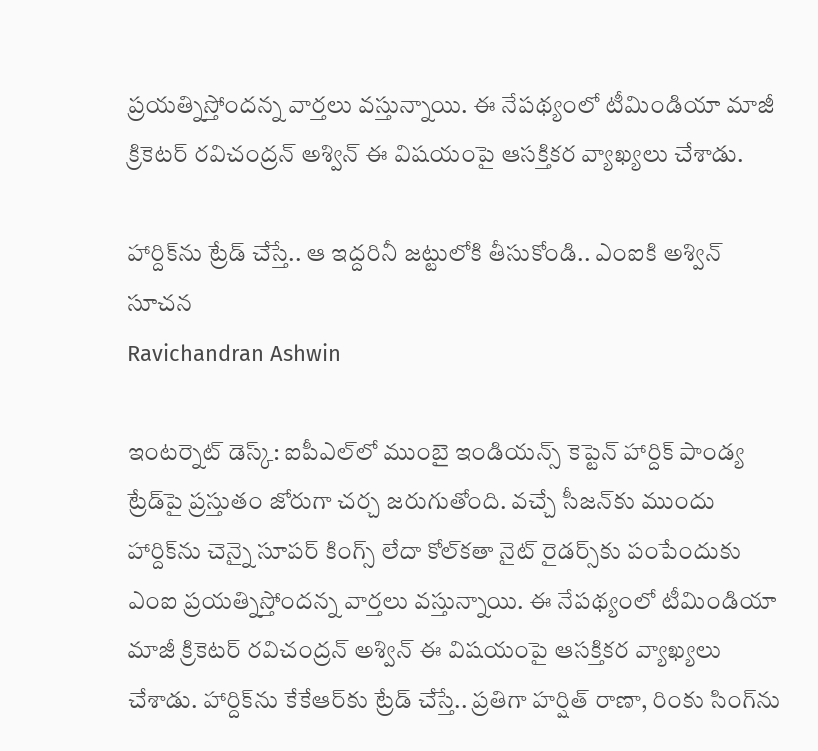ప్రయత్నిస్తోందన్న వార్తలు వస్తున్నాయి. ఈ నేపథ్యంలో టీమిండియా మాజీ క్రికెటర్ రవిచంద్రన్ అశ్విన్ ఈ విషయంపై ఆసక్తికర వ్యాఖ్యలు చేశాడు.

హార్దిక్‌ను ట్రేడ్ చేస్తే.. ఆ ఇద్దరినీ జట్టులోకి తీసుకోండి.. ఎంఐకి అశ్విన్ సూచన
Ravichandran Ashwin

ఇంటర్నెట్ డెస్క్: ఐపీఎల్‌లో ముంబై ఇండియన్స్ కెప్టెన్ హార్దిక్ పాండ్య ట్రేడ్‌పై ప్రస్తుతం జోరుగా చర్చ జరుగుతోంది. వచ్చే సీజన్‌కు ముందు హార్దిక్‌ను చెన్నై సూపర్ కింగ్స్ లేదా కోల్‌కతా నైట్‌ రైడర్స్‌కు పంపేందుకు ఎంఐ ప్రయత్నిస్తోందన్న వార్తలు వస్తున్నాయి. ఈ నేపథ్యంలో టీమిండియా మాజీ క్రికెటర్ రవిచంద్రన్ అశ్విన్ ఈ విషయంపై ఆసక్తికర వ్యాఖ్యలు చేశాడు. హార్దిక్‌ను కేకేఆర్‌కు ట్రేడ్ చేస్తే.. ప్రతిగా హర్షిత్ రాణా, రింకు సింగ్‌ను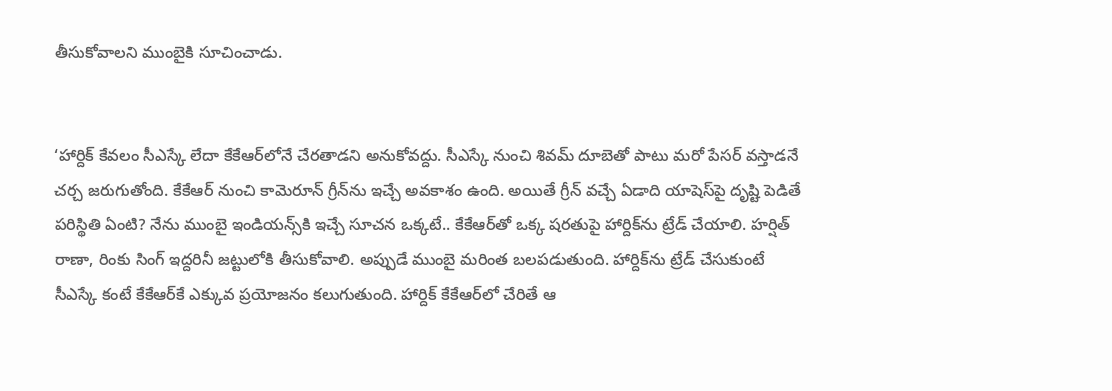తీసుకోవాలని ముంబైకి సూచించాడు.


‘హార్దిక్ కేవలం సీఎస్కే లేదా కేకేఆర్‌లోనే చేరతాడని అనుకోవద్దు. సీఎస్కే నుంచి శివమ్ దూబెతో పాటు మరో పేసర్ వస్తాడనే చర్చ జరుగుతోంది. కేకేఆర్ నుంచి కామెరూన్ గ్రీన్‌ను ఇచ్చే అవకాశం ఉంది. అయితే గ్రీన్ వచ్చే ఏడాది యాషెస్‌పై దృష్టి పెడితే పరిస్థితి ఏంటి? నేను ముంబై ఇండియన్స్‌కి ఇచ్చే సూచన ఒక్కటే.. కేకేఆర్‌తో ఒక్క షరతుపై హార్దిక్‌ను ట్రేడ్ చేయాలి. హర్షిత్ రాణా, రింకు సింగ్ ఇద్దరినీ జట్టులోకి తీసుకోవాలి. అప్పుడే ముంబై మరింత బలపడుతుంది. హార్దిక్‌ను ట్రేడ్ చేసుకుంటే సీఎస్కే కంటే కేకేఆర్‌కే ఎక్కువ ప్రయోజనం కలుగుతుంది. హార్దిక్ కేకేఆర్‌లో చేరితే ఆ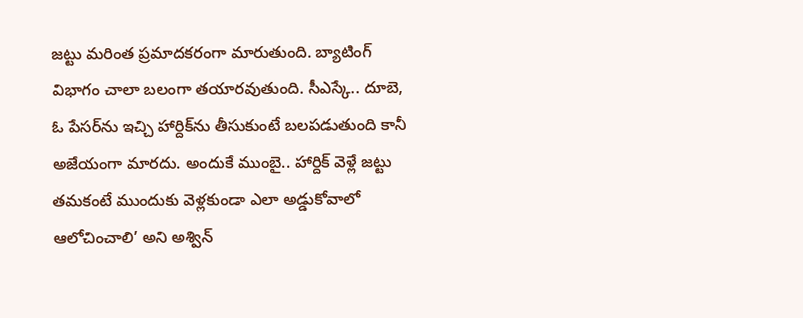జట్టు మరింత ప్రమాదకరంగా మారుతుంది. బ్యాటింగ్ విభాగం చాలా బలంగా తయారవుతుంది. సీఎస్కే.. దూబె, ఓ పేసర్‌ను ఇచ్చి హార్దిక్‌ను తీసుకుంటే బలపడుతుంది కానీ అజేయంగా మారదు. అందుకే ముంబై.. హార్దిక్ వెళ్లే జట్టు తమకంటే ముందుకు వెళ్లకుండా ఎలా అడ్డుకోవాలో ఆలోచించాలి’ అని అశ్విన్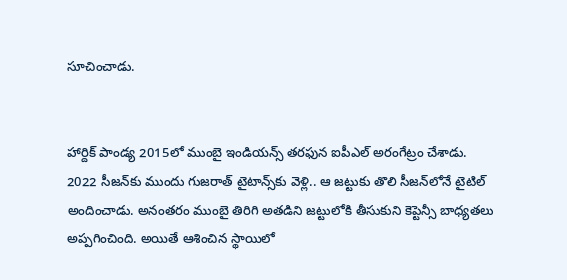సూచించాడు.


హార్దిక్ పాండ్య 2015లో ముంబై ఇండియన్స్ తరఫున ఐపీఎల్ అరంగేట్రం చేశాడు. 2022 సీజన్‌కు ముందు గుజరాత్ టైటాన్స్‌కు వెళ్లి.. ఆ జట్టుకు తొలి సీజన్‌లోనే టైటిల్ అందించాడు. అనంతరం ముంబై తిరిగి అతడిని జట్టులోకి తీసుకుని కెప్టెన్సీ బాధ్యతలు అప్పగించింది. అయితే ఆశించిన స్థాయిలో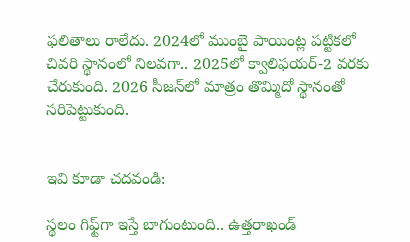ఫలితాలు రాలేదు. 2024లో ముంబై పాయింట్ల పట్టికలో చివరి స్థానంలో నిలవగా.. 2025లో క్వాలిఫయర్-2 వరకు చేరుకుంది. 2026 సీజన్‌లో మాత్రం తొమ్మిదో స్థానంతో సరిపెట్టుకుంది.


ఇవి కూడా చదవండి:

స్థలం గిఫ్ట్‌గా ఇస్తే బాగుంటుంది.. ఉత్తరాఖండ్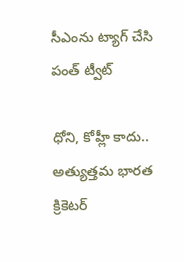సీఎంను ట్యాగ్ చేసి పంత్ ట్వీట్

ధోని, కోహ్లీ కాదు.. అత్యుత్తమ భారత క్రికెటర్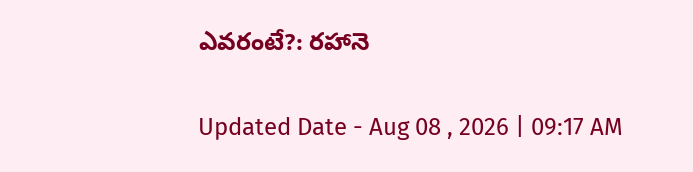ఎవరంటే?: రహానె

Updated Date - Aug 08 , 2026 | 09:17 AM